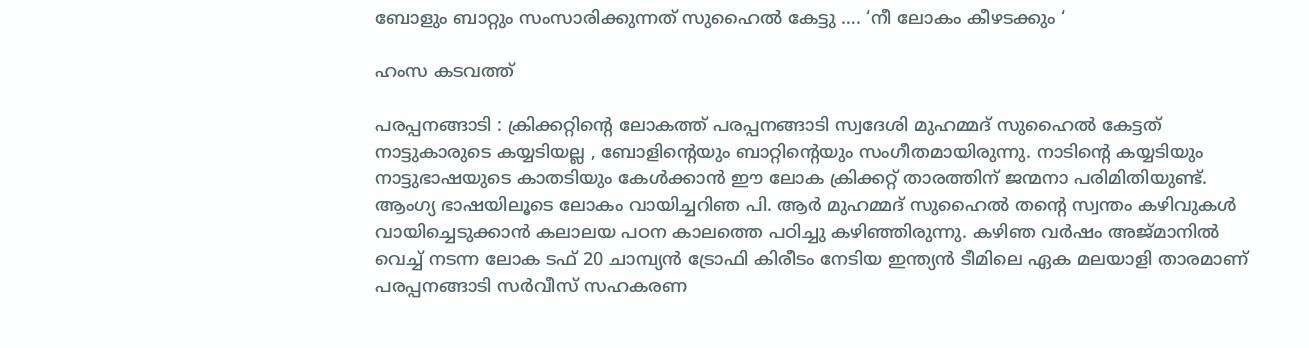ബോളും ബാറ്റും സംസാരിക്കുന്നത് സുഹൈല്‍ കേട്ടു …. ‘നീ ലോകം കീഴടക്കും ‘

ഹംസ കടവത്ത്

പരപ്പനങ്ങാടി : ക്രിക്കറ്റിന്റെ ലോകത്ത് പരപ്പനങ്ങാടി സ്വദേശി മുഹമ്മദ് സുഹൈല്‍ കേട്ടത് നാട്ടുകാരുടെ കയ്യടിയല്ല , ബോളിന്റെയും ബാറ്റിന്റെയും സംഗീതമായിരുന്നു. നാടിന്റെ കയ്യടിയും നാട്ടുഭാഷയുടെ കാതടിയും കേള്‍ക്കാന്‍ ഈ ലോക ക്രിക്കറ്റ് താരത്തിന് ജന്മനാ പരിമിതിയുണ്ട്. ആംഗ്യ ഭാഷയിലൂടെ ലോകം വായിച്ചറിഞ പി. ആര്‍ മുഹമ്മദ് സുഹൈല്‍ തന്റെ സ്വന്തം കഴിവുകള്‍ വായിച്ചെടുക്കാന്‍ കലാലയ പഠന കാലത്തെ പഠിച്ചു കഴിഞ്ഞിരുന്നു. കഴിഞ വര്‍ഷം അജ്മാനില്‍ വെച്ച് നടന്ന ലോക ടഫ് 20 ചാമ്പ്യന്‍ ട്രോഫി കിരീടം നേടിയ ഇന്ത്യന്‍ ടീമിലെ ഏക മലയാളി താരമാണ് പരപ്പനങ്ങാടി സര്‍വീസ് സഹകരണ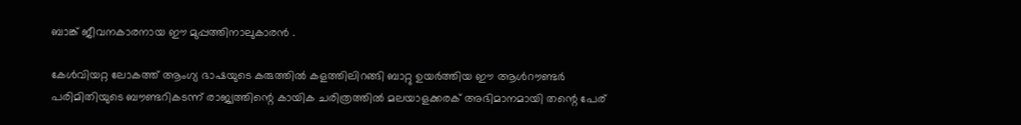ബാങ്ക് ജീവനകാരനായ ഈ മുപ്പത്തിനാലുകാരന്‍ .

കേള്‍വിയറ്റ ലോകത്ത് ആംഗ്യ ഭാഷയുടെ കരുത്തില്‍ കളത്തിലിറങ്ങി ബാറ്റു ഉയര്‍ത്തിയ ഈ ആള്‍റൗണ്ടര്‍ പരിമിതിയുടെ ബൗണ്ടറികടന്ന് രാജ്യത്തിന്റെ കായിക ചരിത്രത്തില്‍ മലയാളക്കരക് അഭിമാനമായി തന്റെ പേര്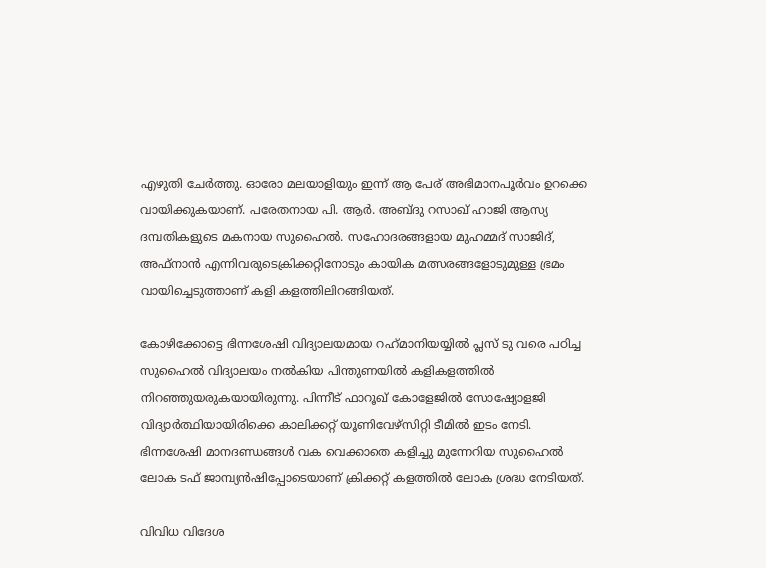എഴുതി ചേര്‍ത്തു. ഓരോ മലയാളിയും ഇന്ന് ആ പേര് അഭിമാനപൂര്‍വം ഉറക്കെ വായിക്കുകയാണ്. പരേതനായ പി. ആര്‍. അബ്ദു റസാഖ് ഹാജി ആസ്യ ദമ്പതികളുടെ മകനായ സുഹൈല്‍. സഹോദരങ്ങളായ മുഹമ്മദ് സാജിദ്, അഫ്‌നാന്‍ എന്നിവരുടെക്രിക്കറ്റിനോടും കായിക മത്സരങ്ങളോടുമുള്ള ഭ്രമം വായിച്ചെടുത്താണ് കളി കളത്തിലിറങ്ങിയത്.

കോഴിക്കോട്ടെ ഭിന്നശേഷി വിദ്യാലയമായ റഹ്‌മാനിയയ്യില്‍ പ്ലസ് ടു വരെ പഠിച്ച സുഹൈല്‍ വിദ്യാലയം നല്‍കിയ പിന്തുണയില്‍ കളികളത്തില്‍ നിറഞ്ഞുയരുകയായിരുന്നു. പിന്നീട് ഫാറൂഖ് കോളേജില്‍ സോഷ്യോളജി വിദ്യാര്‍ത്ഥിയായിരിക്കെ കാലിക്കറ്റ് യൂണിവേഴ്‌സിറ്റി ടീമില്‍ ഇടം നേടി. ഭിന്നശേഷി മാനദണ്ഡങ്ങള്‍ വക വെക്കാതെ കളിച്ചു മുന്നേറിയ സുഹൈല്‍ ലോക ടഫ് ജാമ്പ്യന്‍ഷിപ്പോടെയാണ് ക്രിക്കറ്റ് കളത്തില്‍ ലോക ശ്രദ്ധ നേടിയത്.

വിവിധ വിദേശ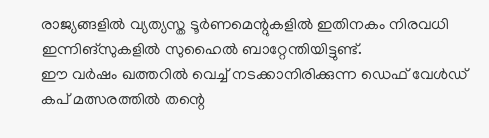രാജ്യങ്ങളില്‍ വ്യത്യസ്ത ടൂര്‍ണമെന്റുകളില്‍ ഇതിനകം നിരവധി ഇന്നിങ്‌സുകളില്‍ സുഹൈല്‍ ബാറ്റേന്തിയിട്ടുണ്ട്.
ഈ വര്‍ഷം ഖത്തറില്‍ വെച്ച് നടക്കാനിരിക്കുന്ന ഡെഫ് വേള്‍ഡ് കപ് മത്സരത്തില്‍ തന്റെ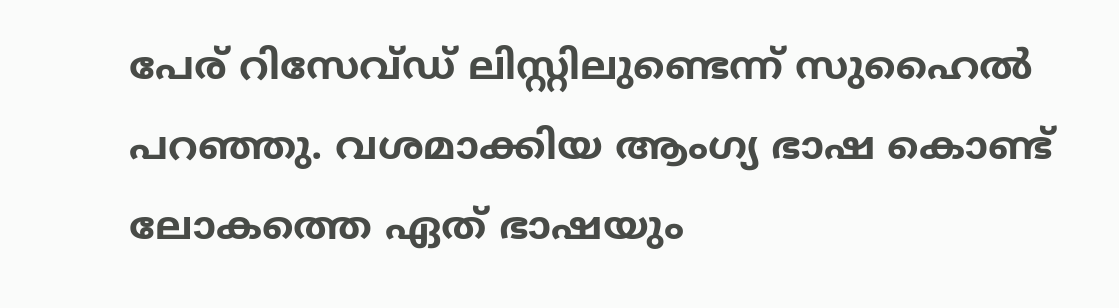പേര് റിസേവ്ഡ് ലിസ്റ്റിലുണ്ടെന്ന് സുഹൈല്‍ പറഞ്ഞു. വശമാക്കിയ ആംഗ്യ ഭാഷ കൊണ്ട് ലോകത്തെ ഏത് ഭാഷയും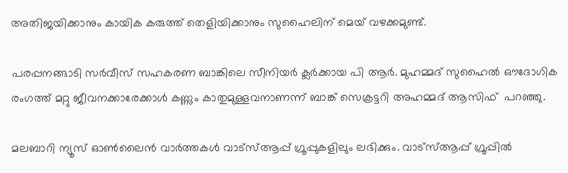അതിജയിക്കാനും കായിക കരുത്ത് തെളിയിക്കാനും സുഹൈലിന് മെയ് വഴക്കമുണ്ട്.

പരപ്പനങ്ങാടി സര്‍വീസ് സഹകരണ ബാങ്കിലെ സീനിയര്‍ ക്ലര്‍ക്കായ പി ആര്‍. മുഹമ്മദ് സുഹൈല്‍ ഔദോഗിക രംഗത്ത് മറ്റു ജീവനക്കാരേക്കാള്‍ കണ്ണും കാതുമുള്ളവനാണന്ന് ബാങ്ക് സെക്രട്ടറി അഹമ്മദ് ആസിഫ്  പറഞ്ഞു.

മലബാറി ന്യൂസ് ഓണ്‍ലൈന്‍ വാര്‍ത്തകള്‍ വാട്‌സ്ആപ്പ് ഗ്രൂപ്പുകളിലും ലഭിക്കും. വാട്‌സ്ആപ്പ് ഗ്രൂപ്പില്‍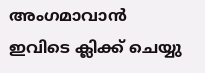അംഗമാവാന്‍ ഇവിടെ ക്ലിക്ക് ചെയ്യു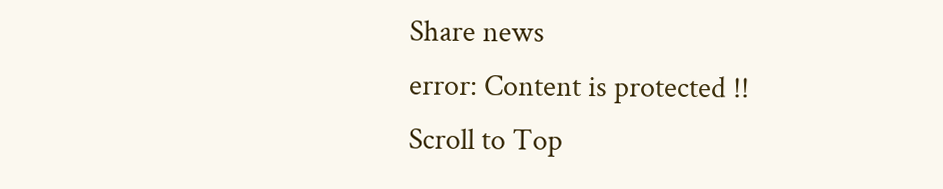Share news
error: Content is protected !!
Scroll to Top